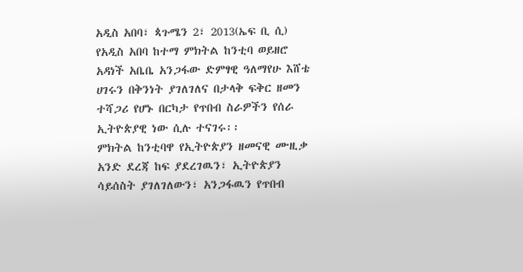አዲስ አበባ፣ ጳጉሜን 2፣ 2013(ኤፍ ቢ ሲ) የአዲስ አበባ ከተማ ምክትል ከንቲባ ወይዘሮ አዳነች አቤቤ አንጋፋው ድምፃዊ ዓለማየሁ እሸቴ ሀገሩን በቅንነት ያገለገለና በታላቅ ፍቅር ዘመን ተሻጋሪ የሆኑ በርካታ የጥበብ ስራዎችን የሰራ ኢትዮጵያዊ ነው ሲሉ ተናገሩ፡፡
ምክትል ከንቲባዋ የኢትዮጵያን ዘመናዊ ሙዚቃ አንድ ደረጃ ከፍ ያደረገዉን፣ ኢትዮጵያን ሳይሰስት ያገለገለውን፣ አንጋፋዉን የጥበብ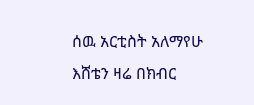ሰዉ አርቲስት አለማየሁ እሸቴን ዛሬ በክብር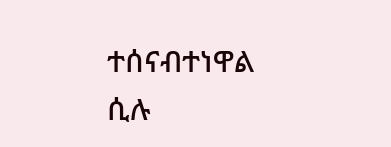ተሰናብተነዋል ሲሉ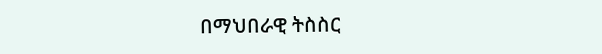በማህበራዊ ትስስር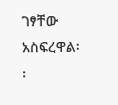ገፃቸው አስፍረዋል፡፡